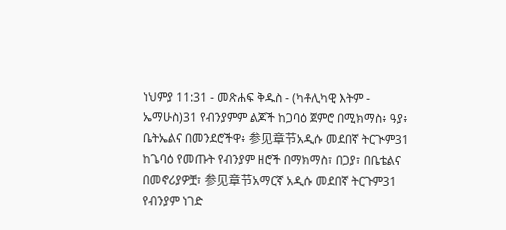ነህምያ 11:31 - መጽሐፍ ቅዱስ - (ካቶሊካዊ እትም - ኤማሁስ)31 የብንያምም ልጆች ከጋባዕ ጀምሮ በሚክማስ፥ ዓያ፥ ቤትኤልና በመንደሮችዋ፥ 参见章节አዲሱ መደበኛ ትርጒም31 ከጌባዕ የመጡት የብንያም ዘሮች በማክማስ፣ በጋያ፣ በቤቴልና በመኖሪያዎቿ፣ 参见章节አማርኛ አዲሱ መደበኛ ትርጉም31 የብንያም ነገድ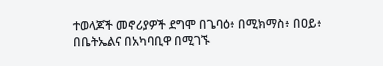ተወላጆች መኖሪያዎች ደግሞ በጌባዕ፥ በሚክማስ፥ በዐይ፥ በቤትኤልና በአካባቢዋ በሚገኙ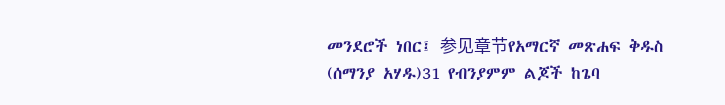መንደሮች ነበር፤ 参见章节የአማርኛ መጽሐፍ ቅዱስ (ሰማንያ አሃዱ)31 የብንያምም ልጆች ከጌባ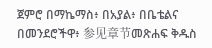ጀምሮ በማኬማስ፥ በአያል፥ በቤቴልና በመንደሮችዋ፥ 参见章节መጽሐፍ ቅዱስ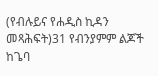(የብሉይና የሐዲስ ኪዳን መጻሕፍት)31 የብንያምም ልጆች ከጌባ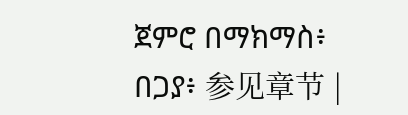ጀምሮ በማክማስ፥ በጋያ፥ 参见章节 |